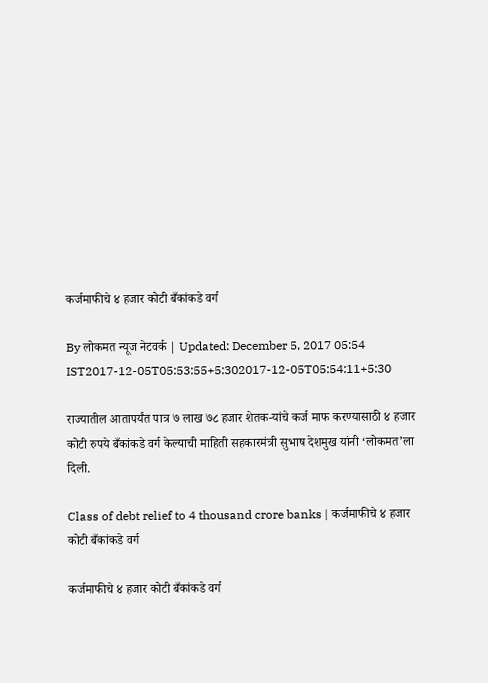कर्जमाफीचे ४ हजार कोटी बँकांकडे वर्ग

By लोकमत न्यूज नेटवर्क | Updated: December 5, 2017 05:54 IST2017-12-05T05:53:55+5:302017-12-05T05:54:11+5:30

राज्यातील आतापर्यंत पात्र ७ लाख ७८ हजार शेतक-यांचे कर्ज माफ करण्यासाठी ४ हजार कोटी रुपये बँकांकडे वर्ग केल्याची माहिती सहकारमंत्री सुभाष देशमुख यांनी ‘लोकमत’ला दिली.

Class of debt relief to 4 thousand crore banks | कर्जमाफीचे ४ हजार कोटी बँकांकडे वर्ग

कर्जमाफीचे ४ हजार कोटी बँकांकडे वर्ग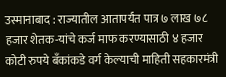उस्मानाबाद : राज्यातील आतापर्यंत पात्र ७ लाख ७८ हजार शेतक-यांचे कर्ज माफ करण्यासाठी ४ हजार कोटी रुपये बँकांकडे वर्ग केल्याची माहिती सहकारमंत्री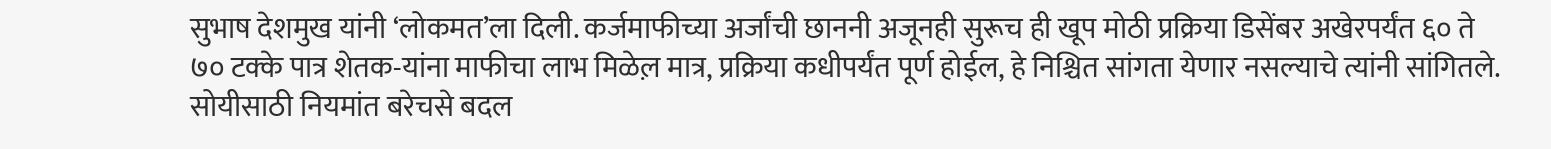सुभाष देशमुख यांनी ‘लोकमत’ला दिली. कर्जमाफीच्या अर्जांची छाननी अजूनही सुरूच ही खूप मोठी प्रक्रिया डिसेंबर अखेरपर्यंत ६० ते ७० टक्के पात्र शेतक-यांना माफीचा लाभ मिळेल़ मात्र, प्रक्रिया कधीपर्यंत पूर्ण होईल, हे निश्चित सांगता येणार नसल्याचे त्यांनी सांगितले. सोयीसाठी नियमांत बरेचसे बदल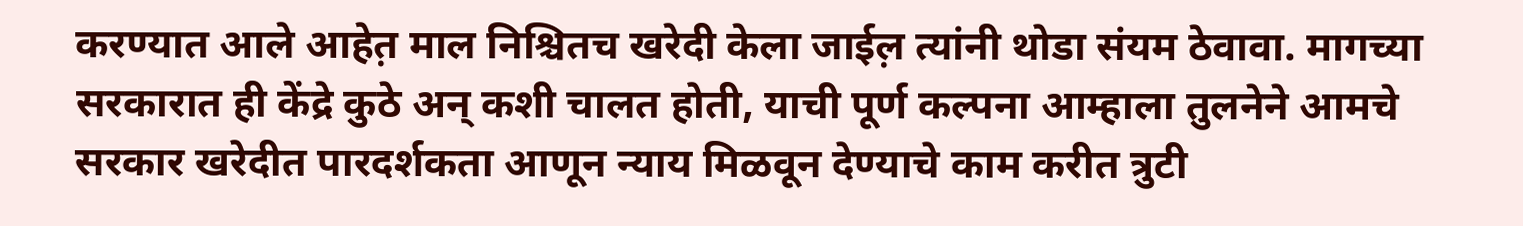करण्यात आले आहेत़ माल निश्चितच खरेदी केला जाईल़ त्यांनी थोडा संयम ठेवावा. मागच्या सरकारात ही केंद्रे कुठे अन् कशी चालत होती, याची पूर्ण कल्पना आम्हाला तुलनेने आमचे सरकार खरेदीत पारदर्शकता आणून न्याय मिळवून देण्याचे काम करीत त्रुटी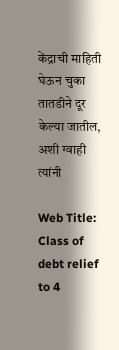केंद्राची माहिती घेऊन चुका तातडीने दूर केल्या जातील, अशी ग्वाही त्यांनी

Web Title: Class of debt relief to 4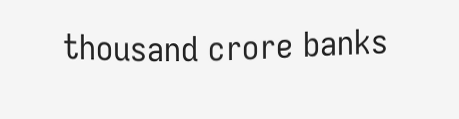thousand crore banks